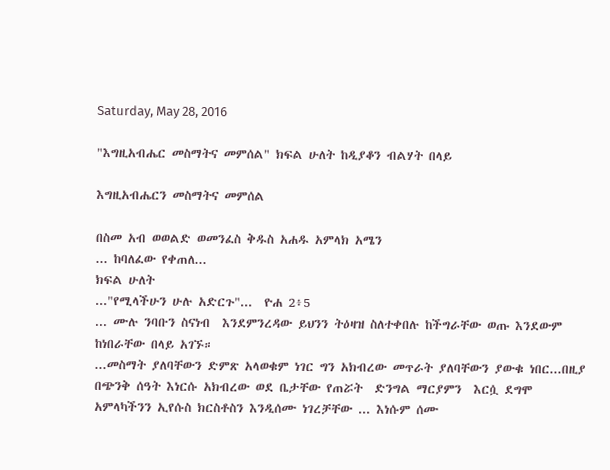Saturday, May 28, 2016

"እግዚአብሔር መስማትና መምሰል" ክፍል ሁለት ከዲያቆን ብልሃት በላይ

እግዚአብሔርን መስማትና መምሰል

በስመ አብ ወወልድ ወመንፈስ ቅዱስ አሐዱ አምላክ አሜን
... ከባለፈው የቀጠለ...
ክፍል ሁለት
..."የሚላችሁን ሁሉ አድርጉ"...  ዮሐ 2፥5
... ሙሉ ንባቡን ስናነብ  እንደምንረዳው ይህንን ትዕዛዝ ስለተቀበሉ ከችግራቸው ወጡ እንደውም ከነበራቸው በላይ አገኙ።
...መስማት ያለባቸውን ድምጽ አላወቁም ነገር ግን አክብረው መጥራት ያለባቸውን ያውቁ ነበር...በዚያ በጭንቅ ሰዓት እነርሱ አክብረው ወደ ቤታቸው የጠሯት  ድንግል ማርያምን  እርሷ ደግሞ አምላካችንን ኢየሱስ ክርስቶስን እንዲሰሙ ነገረቻቸው ... እነሱም ሰሙ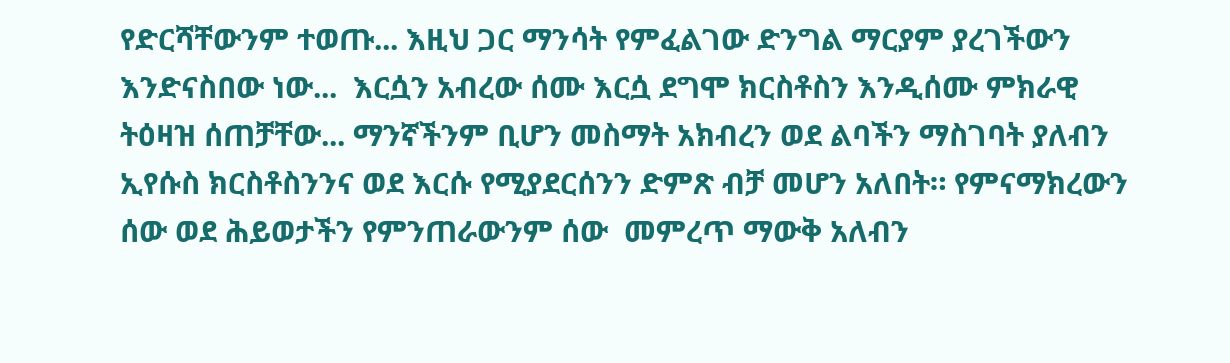የድርሻቸውንም ተወጡ... እዚህ ጋር ማንሳት የምፈልገው ድንግል ማርያም ያረገችውን እንድናስበው ነው...  እርሷን አብረው ሰሙ እርሷ ደግሞ ክርስቶስን እንዲሰሙ ምክራዊ ትዕዛዝ ሰጠቻቸው... ማንኛችንም ቢሆን መስማት አክብረን ወደ ልባችን ማስገባት ያለብን ኢየሱስ ክርስቶስንንና ወደ እርሱ የሚያደርሰንን ድምጽ ብቻ መሆን አለበት። የምናማክረውን ሰው ወደ ሕይወታችን የምንጠራውንም ሰው  መምረጥ ማውቅ አለብን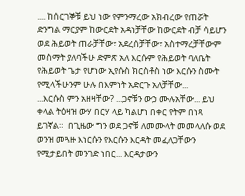.... ከሰርገኞቹ ይህ ነው የምንማረው አክብረው የጠሯት ድንግል ማርያም ከውርደት አዳነቻቸው ከውርደት ብቻ ሳይሆን ወደ ሕይወት ጠራቻቸው፣ አደረሰቻቸው፣ አስተማረቻቸውም መስማት ያለባችሁ ድምጽ አለ እርሱም የሕይወት ባለቤት የሕይወት ጌታ የሆነው ኢየሱስ ክርስቶስ ነው እርሱን ስሙት የሚላችሁንም ሁሉ በእምነት አድርጉ አለቻቸው...
...እርሱስ ምን አዘዛቸው? ...ጋኖቹን ውኃ ሙሉአቸው... ይህ ቀላል ትዕዛዝ ውሃ በርሃ ላይ ካልሆነ በቀር የትም በነጻ ይገኛል።  በጊዜው ግን ወደ ጋኖቹ ለመሙላት መመላለሱ ወደ ወንዝ መጓዙ እነርሱን የእርሱን እርዳት መፈለጋቸውን የሚታይበት መንገድ ነበር... እርዳታውን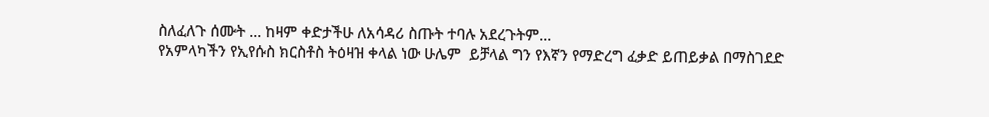ስለፈለጉ ሰሙት ... ከዛም ቀድታችሁ ለአሳዳሪ ስጡት ተባሉ አደረጉትም...
የአምላካችን የኢየሱስ ክርስቶስ ትዕዛዝ ቀላል ነው ሁሌም  ይቻላል ግን የእኛን የማድረግ ፈቃድ ይጠይቃል በማስገደድ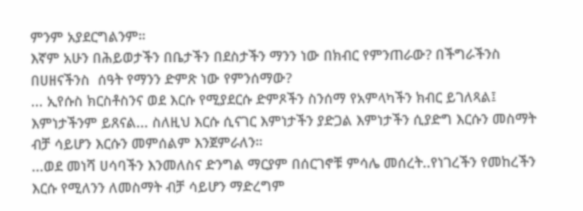ምንም አያደርግልንም።
እኛም አሁን በሕይወታችን በቤታችን በደስታችን ማንን ነው በክብር የምንጠራው? በችግራችንስ በሀዘናችንስ  ሰዓት የማንን ድምጽ ነው የምንሰማው?
... ኢየሱስ ክርስቶስንና ወደ እርሱ የሚያደርሱ ድምጾችን ስንሰማ የአምላካችን ክብር ይገለጻል፤ እምነታችንም ይጸናል... ስለዚህ እርሱ ሲናገር እምነታችን ያድጋል እምነታችን ሲያድግ እርሱን መስማት ብቻ ሳይሆን እርሱን መምሰልም እንጀምራለን።
...ወደ መነሻ ሀሳባችን እንመለስና ድንግል ማርያም በሰርገኖቹ ምሳሌ መሰረት..የነገረችን የመከረችን እርሱ የሚለንን ለመስማት ብቻ ሳይሆን ማድረግም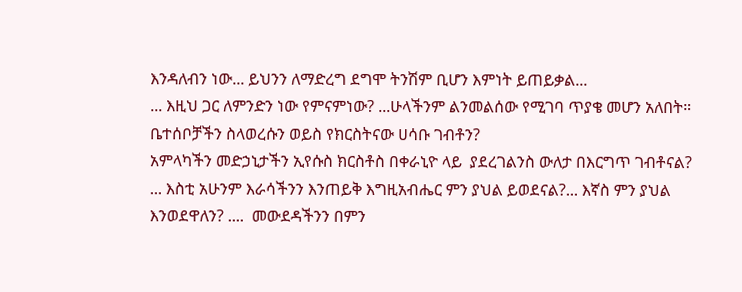እንዳለብን ነው... ይህንን ለማድረግ ደግሞ ትንሽም ቢሆን እምነት ይጠይቃል...
... እዚህ ጋር ለምንድን ነው የምናምነው? ...ሁላችንም ልንመልሰው የሚገባ ጥያቄ መሆን አለበት። ቤተሰቦቻችን ስላወረሱን ወይስ የክርስትናው ሀሳቡ ገብቶን?
አምላካችን መድኃኒታችን ኢየሱስ ክርስቶስ በቀራኒዮ ላይ  ያደረገልንስ ውለታ በእርግጥ ገብቶናል?
... እስቲ አሁንም እራሳችንን እንጠይቅ እግዚአብሔር ምን ያህል ይወደናል?... እኛስ ምን ያህል እንወደዋለን? ....  መውደዳችንን በምን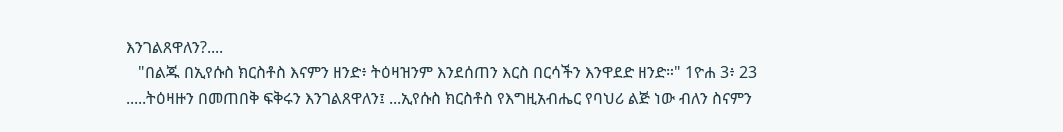እንገልጸዋለን?....
   "በልጁ በኢየሱስ ክርስቶስ እናምን ዘንድ፥ ትዕዛዝንም እንደሰጠን እርስ በርሳችን እንዋደድ ዘንድ።" 1ዮሐ 3፥ 23
.....ትዕዛዙን በመጠበቅ ፍቅሩን እንገልጸዋለን፤ ...ኢየሱስ ክርስቶስ የእግዚአብሔር የባህሪ ልጅ ነው ብለን ስናምን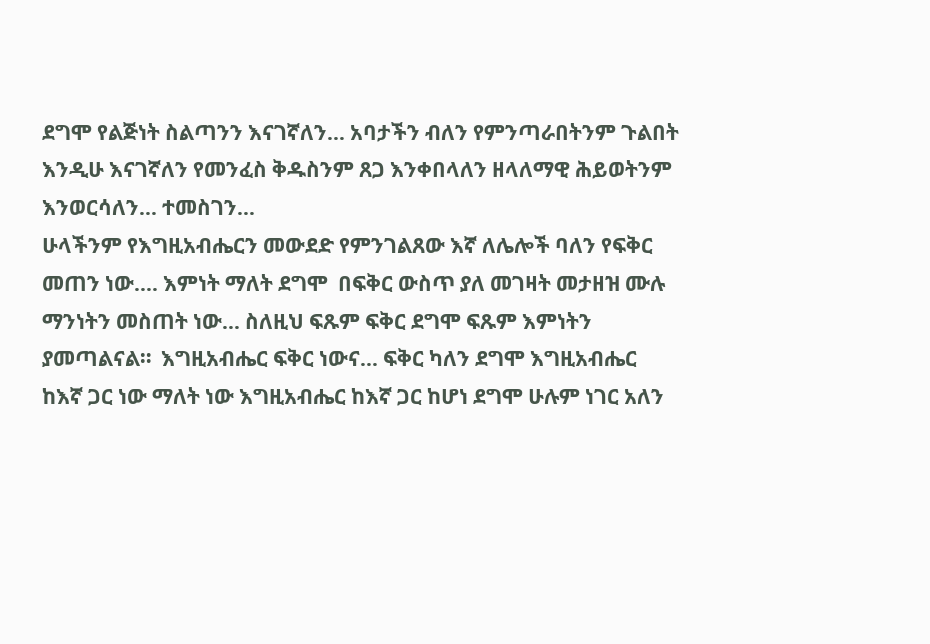ደግሞ የልጅነት ስልጣንን እናገኛለን... አባታችን ብለን የምንጣራበትንም ጉልበት እንዲሁ እናገኛለን የመንፈስ ቅዱስንም ጸጋ እንቀበላለን ዘላለማዊ ሕይወትንም እንወርሳለን... ተመስገን...
ሁላችንም የእግዚአብሔርን መውደድ የምንገልጸው እኛ ለሌሎች ባለን የፍቅር መጠን ነው.... እምነት ማለት ደግሞ  በፍቅር ውስጥ ያለ መገዛት መታዘዝ ሙሉ ማንነትን መስጠት ነው... ስለዚህ ፍጹም ፍቅር ደግሞ ፍጹም እምነትን ያመጣልናል።  እግዚአብሔር ፍቅር ነውና... ፍቅር ካለን ደግሞ እግዚአብሔር ከእኛ ጋር ነው ማለት ነው እግዚአብሔር ከእኛ ጋር ከሆነ ደግሞ ሁሉም ነገር አለን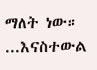ማለት ነው።
...እናስተውል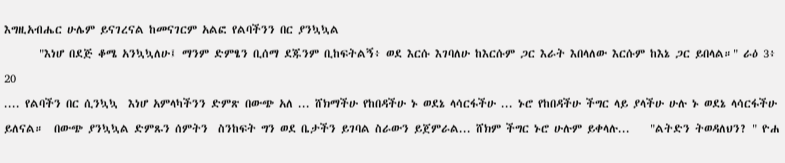እግዚአብሔር ሁሌም ይናገረናል ከመናገርም አልፎ የልባችንን በር ያንኳኳል
       "እነሆ በደጅ ቆሜ አንኳኳለሁ፤ ማንም ድምፄን ቢሰማ ደጁንም ቢከፍትልኝ፥ ወደ እርሱ እገባለሁ ከእርሱም ጋር እራት እበላለው እርሱም ከእኔ ጋር ይበላል።" ራዕ 3፥ 20
.... የልባችን በር ሲንኳኳ  እነሆ አምላካችንን ድምጽ በውጭ አለ ... ሸክማችሁ የከበዳችሁ ኑ ወደኔ ላሳርፋችሁ ... ኑሮ የከበዳችሁ ችግር ላይ ያላችሁ ሁሉ ኑ ወደኔ ላሳርፋችሁ ይለናል።  በውጭ ያንኳኳል ድምጹን ሰምትን  ስንከፍት ግን ወደ ቤታችን ይገባል ስራውን ይጀምራል... ሸክም ችግር ኑሮ ሁሉም ይቀላሉ...    "ልትድን ትወዳለህን? " ዮሐ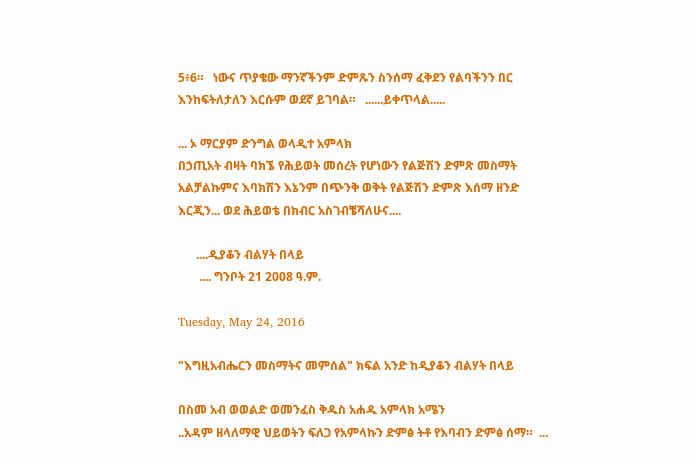5፥6።   ነውና ጥያቄው ማንኛችንም ድምጹን ስንሰማ ፈቅደን የልባችንን በር እንከፍትለታለን እርሱም ወደኛ ይገባል።   ......ይቀጥላል.....

... ኦ ማርያም ድንግል ወላዲተ አምላክ
በኃጢአት ብዛት ባክኜ የሕይወት መሰረት የሆነውን የልጅሽን ድምጽ መስማት አልቻልኩምና እባክሽን እኔንም በጭንቅ ወቅት የልጅሽን ድምጽ እሰማ ዘንድ   እርጂን... ወደ ሕይወቴ በክብር አስገብቼሻለሁና....

      ....ዲያቆን ብልሃት በላይ
       .... ግንቦት 21 2008 ዓ.ም.

Tuesday, May 24, 2016

"እግዚአብሔርን መስማትና መምሰል" ክፍል አንድ ከዲያቆን ብልሃት በላይ

በስመ አብ ወወልድ ወመንፈስ ቅዱስ አሐዱ አምላክ አሜን
..አዳም ዘላለማዊ ህይወትን ፍለጋ የአምላኩን ድምፅ ትቶ የእባብን ድምፅ ሰማ።  ...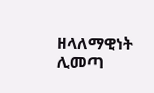ዘላለማዊነት ሊመጣ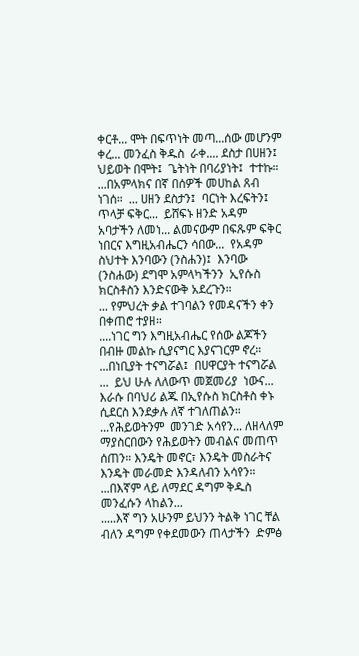ቀርቶ... ሞት በፍጥነት መጣ...ሰው መሆንም ቀረ... መንፈስ ቅዱስ  ራቀ.... ደስታ በሀዘን፤ ህይወት በሞት፤  ጌትነት በባሪያነት፤  ተተኩ።
...በአምላክና በኛ በሰዎች መሀከል ጸብ ነገሰ።  ... ሀዘን ደስታን፤  ባርነት እረፍትን፤ ጥላቻ ፍቅር...  ይሸፍኑ ዘንድ አዳም አባታችን ለመነ... ልመናውም በፍጹም ፍቅር ነበርና እግዚአብሔርን ሳበው...  የአዳም ስህተት እንባውን (ንስሐን)፤  እንባው  (ንስሐው) ደግሞ አምላካችንን  ኢየሱስ ክርስቶስን እንድናውቅ አደረጉን።
... የምህረት ቃል ተገባልን የመዳናችን ቀን በቀጠሮ ተያዘ።
....ነገር ግን እግዚአብሔር የሰው ልጆችን በብዙ መልኩ ሲያናግር እያናገርም ኖረ። ...በነቢያት ተናግሯል፤  በሀዋርያት ተናግሯል ...  ይህ ሁሉ ለለውጥ መጀመሪያ  ነውና... እራሱ በባህሪ ልጁ በኢየሱስ ክርስቶስ ቀኑ ሲደርስ እንደቃሉ ለኛ ተገለጠልን። ...የሕይወትንም  መንገድ አሳየን... ለዘላለም ማያስርበውን የሕይወትን መብልና መጠጥ ሰጠን። እንዴት መኖር፣ እንዴት መስራትና እንዴት መራመድ እንዳለብን አሳየን። ...በእኛም ላይ ለማደር ዳግም ቅዱስ መንፈሱን ላከልን...
.....እኛ ግን አሁንም ይህንን ትልቅ ነገር ቸል ብለን ዳግም የቀደመውን ጠላታችን  ድምፅ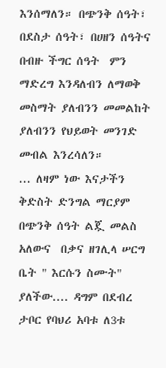እንሰማለን። በጭንቅ ሰዓት፣  በደስታ ሰዓት፣ በሀዘን ሰዓትና በብዙ ችግር ሰዓት  ምን ማድረግ እንዳለብን ለማወቅ መስማት ያለብንን መመልከት ያለብንን የህይወት መንገድ መብል እንረሳለን።
... ለዛም ነው እናታችን ቅድስት ድንግል ማርያም  በጭንቅ ሰዓት ልጇ መልስ አለውና  በቃና ዘገሊላ ሠርግ ቤት " እርሱን ስሙት" ያለችው.... ዳግም በደብረ ታቦር የባህሪ አባቱ ለ3ቱ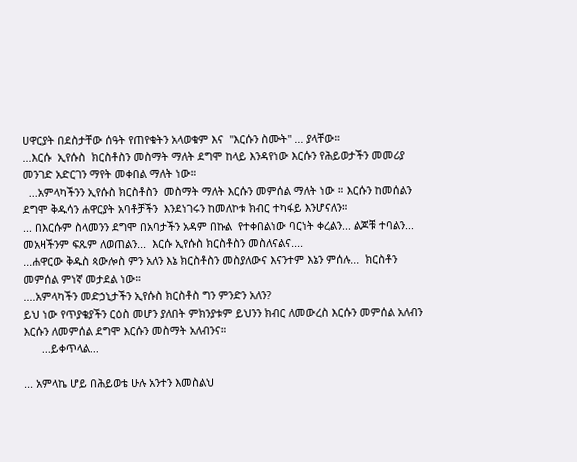ሀዋርያት በደስታቸው ሰዓት የጠየቁትን አላወቁም እና  "እርሱን ስሙት" ... ያላቸው።
...እርሱ  ኢየሱስ  ክርስቶስን መስማት ማለት ደግሞ ከላይ እንዳየነው እርሱን የሕይወታችን መመሪያ መንገድ አድርገን ማየት መቀበል ማለት ነው።
  ...አምላካችንን ኢየሱስ ክርስቶስን  መስማት ማለት እርሱን መምሰል ማለት ነው ። እርሱን ከመሰልን ደግሞ ቅዱሳን ሐዋርያት አባቶቻችን  እንደነገሩን ከመለኮቱ ክብር ተካፋይ እንሆናለን።
... በእርሱም ስላመንን ደግሞ በአባታችን አዳም በኩል  የተቀበልነው ባርነት ቀረልን... ልጆቹ ተባልን... መአዛችንም ፍጹም ለወጠልን...  እርሱ ኢየሱስ ክርስቶስን መስለናልና....
...ሐዋርው ቅዱስ ጳውሎስ ምን አለን እኔ ክርስቶስን መስያለውና እናንተም እኔን ምሰሉ...  ክርስቶን መምሰል ምነኛ መታደል ነው።
....አምላካችን መድኃኒታችን ኢየሱስ ክርስቶስ ግን ምንድን አለን?
ይህ ነው የጥያቄያችን ርዕስ መሆን ያለበት ምክንያቱም ይህንን ክብር ለመውረስ እርሱን መምሰል አለብን እርሱን ለመምሰል ደግሞ እርሱን መስማት አለብንና።
      ...ይቀጥላል...

... አምላኬ ሆይ በሕይወቴ ሁሉ አንተን እመስልህ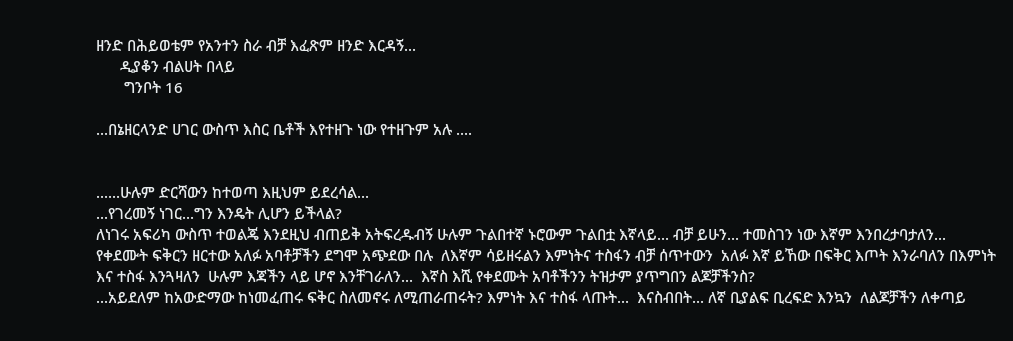ዘንድ በሕይወቴም የአንተን ስራ ብቻ እፈጽም ዘንድ እርዳኝ...
      ዲያቆን ብልሀት በላይ
       ግንቦት 16

...በኔዘርላንድ ሀገር ውስጥ እስር ቤቶች እየተዘጉ ነው የተዘጉም አሉ ....


......ሁሉም ድርሻውን ከተወጣ እዚህም ይደረሳል...
...የገረመኝ ነገር...ግን እንዴት ሊሆን ይችላል?
ለነገሩ አፍሪካ ውስጥ ተወልጄ እንደዚህ ብጠይቅ አትፍረዱብኝ ሁሉም ጉልበተኛ ኑሮውም ጉልበቷ እኛላይ... ብቻ ይሁን... ተመስገን ነው እኛም እንበረታባታለን... የቀደሙት ፍቅርን ዘርተው አለፉ አባቶቻችን ደግሞ አጭደው በሉ  ለእኛም ሳይዘሩልን እምነትና ተስፋን ብቻ ሰጥተውን  አለፉ እኛ ይኸው በፍቅር እጦት እንራባለን በእምነት እና ተስፋ እንጓዛለን  ሁሉም እጃችን ላይ ሆኖ እንቸገራለን...  እኛስ እሺ የቀደሙት አባቶችንን ትዝታም ያጥግበን ልጆቻችንስ?
...አይደለም ከአውድማው ከነመፈጠሩ ፍቅር ስለመኖሩ ለሚጠራጠሩት? እምነት እና ተስፋ ላጡት...  እናስብበት... ለኛ ቢያልፍ ቢረፍድ እንኳን  ለልጆቻችን ለቀጣይ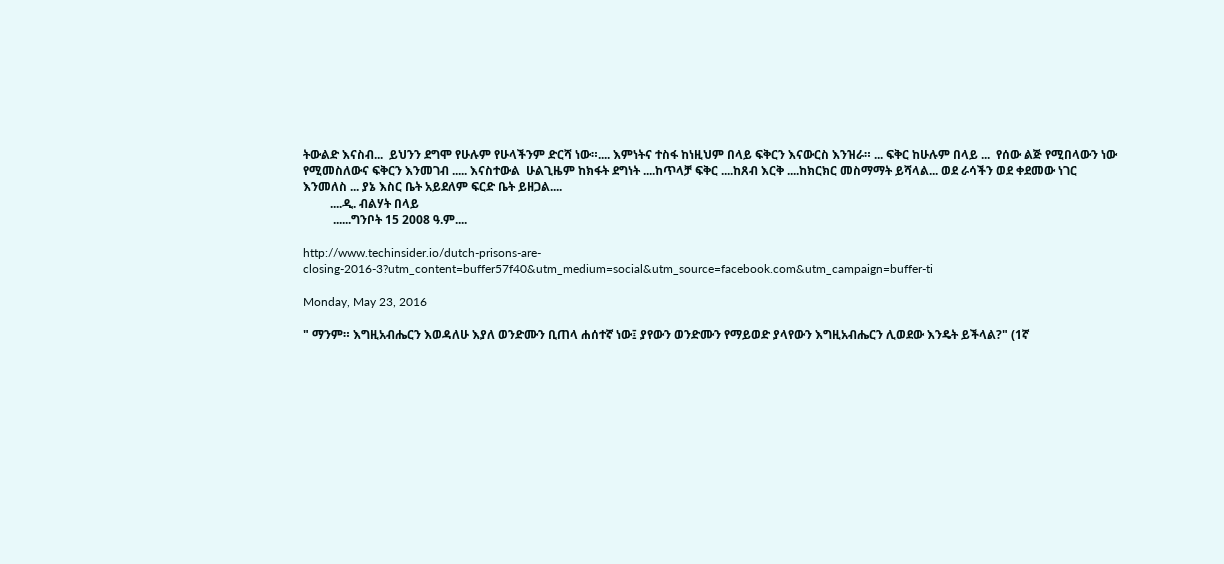ትውልድ እናስብ...  ይህንን ደግሞ የሁሉም የሁላችንም ድርሻ ነው።.... እምነትና ተስፋ ከነዚህም በላይ ፍቅርን እናውርስ እንዝራ። ... ፍቅር ከሁሉም በላይ ...  የሰው ልጅ የሚበላውን ነው የሚመስለውና ፍቅርን እንመገብ ..... እናስተውል  ሁልጊዜም ከክፋት ደግነት ....ከጥላቻ ፍቅር ....ከጸብ እርቅ ....ከክርክር መስማማት ይሻላል... ወደ ራሳችን ወደ ቀደመው ነገር እንመለስ ... ያኔ እስር ቤት አይደለም ፍርድ ቤት ይዘጋል....
         ....ዲ. ብልሃት በላይ
          ......ግንቦት 15 2008 ዓ.ም....

http://www.techinsider.io/dutch-prisons-are-closing-2016-3?utm_content=buffer57f40&utm_medium=social&utm_source=facebook.com&utm_campaign=buffer-ti

Monday, May 23, 2016

" ማንም። እግዚአብሔርን እወዳለሁ እያለ ወንድሙን ቢጠላ ሐሰተኛ ነው፤ ያየውን ወንድሙን የማይወድ ያላየውን እግዚአብሔርን ሊወደው እንዴት ይችላል?" (1ኛ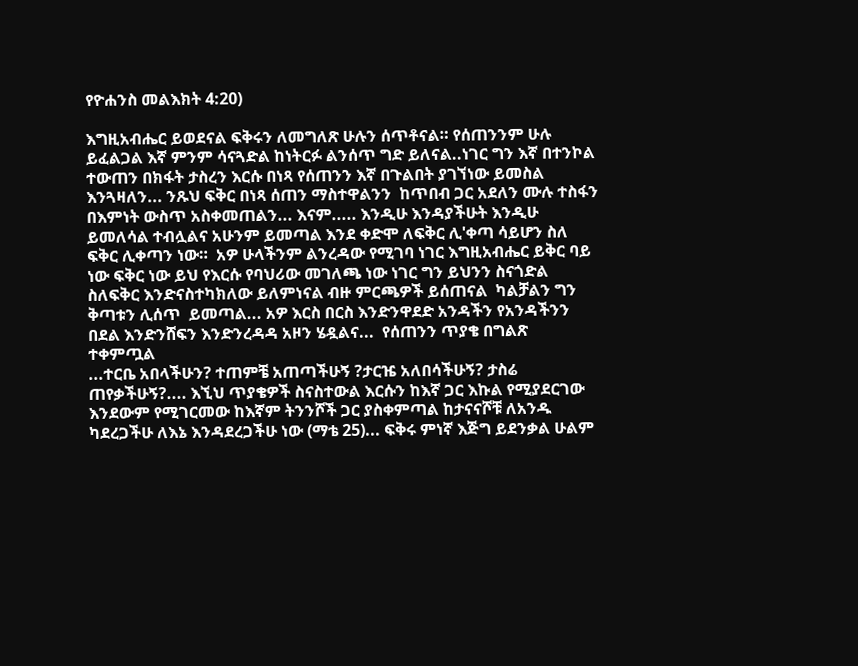የዮሐንስ መልእክት 4:20)

እግዚአብሔር ይወደናል ፍቅሩን ለመግለጽ ሁሉን ሰጥቶናል። የሰጠንንም ሁሉ ይፈልጋል እኛ ምንም ሳናጓድል ከነትርፉ ልንሰጥ ግድ ይለናል..ነገር ግን እኛ በተንኮል ተውጠን በክፋት ታስረን እርሱ በነጻ የሰጠንን እኛ በጉልበት ያገኘነው ይመስል እንጓዛለን... ንጹህ ፍቅር በነጻ ሰጠን ማስተዋልንን  ከጥበብ ጋር አደለን ሙሉ ተስፋን በእምነት ውስጥ አስቀመጠልን... እናም..... እንዲሁ እንዳያችሁት እንዲሁ ይመለሳል ተብሏልና አሁንም ይመጣል እንደ ቀድሞ ለፍቅር ሊ'ቀጣ ሳይሆን ስለ ፍቅር ሊቀጣን ነው።  አዎ ሁላችንም ልንረዳው የሚገባ ነገር እግዚአብሔር ይቅር ባይ ነው ፍቅር ነው ይህ የእርሱ የባህሪው መገለጫ ነው ነገር ግን ይህንን ስናጎድል ስለፍቅር እንድናስተካክለው ይለምነናል ብዙ ምርጫዎች ይሰጠናል  ካልቻልን ግን  ቅጣቱን ሊሰጥ  ይመጣል... አዎ እርስ በርስ እንድንዋደድ አንዳችን የአንዳችንን በደል እንድንሸፍን እንድንረዳዳ አዞን ሄዷልና...  የሰጠንን ጥያቄ በግልጽ  ተቀምጧል
...ተርቤ አበላችሁን? ተጠምቼ አጠጣችሁኝ ?ታርዤ አለበሳችሁኝ? ታስሬ ጠየቃችሁኝ?.... እኚህ ጥያቄዎች ስናስተውል እርሱን ከእኛ ጋር እኩል የሚያደርገው እንደውም የሚገርመው ከእኛም ትንንሾች ጋር ያስቀምጣል ከታናናሾቹ ለአንዱ ካደረጋችሁ ለእኔ እንዳደረጋችሁ ነው (ማቴ 25)... ፍቅሩ ምነኛ እጅግ ይደንቃል ሁልም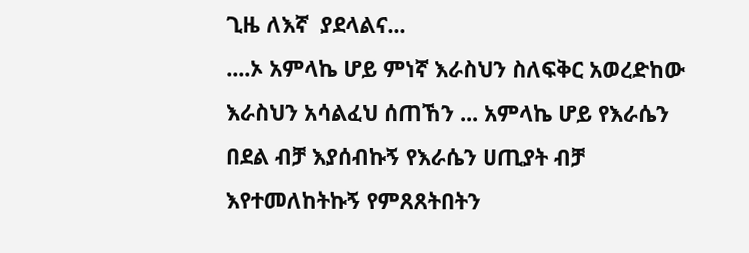ጊዜ ለእኛ  ያደላልና...
....ኦ አምላኬ ሆይ ምነኛ እራስህን ስለፍቅር አወረድከው እራስህን አሳልፈህ ሰጠኸን ... አምላኬ ሆይ የእራሴን በደል ብቻ እያሰብኩኝ የእራሴን ሀጢያት ብቻ እየተመለከትኩኝ የምጸጸትበትን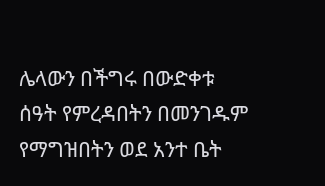ሌላውን በችግሩ በውድቀቱ ሰዓት የምረዳበትን በመንገዱም የማግዝበትን ወደ አንተ ቤት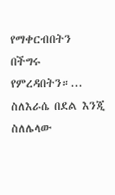የማቀርብበትን በችግሩ የምረዳበትን።... ስለእራሴ በደል እንጂ ስለሌላው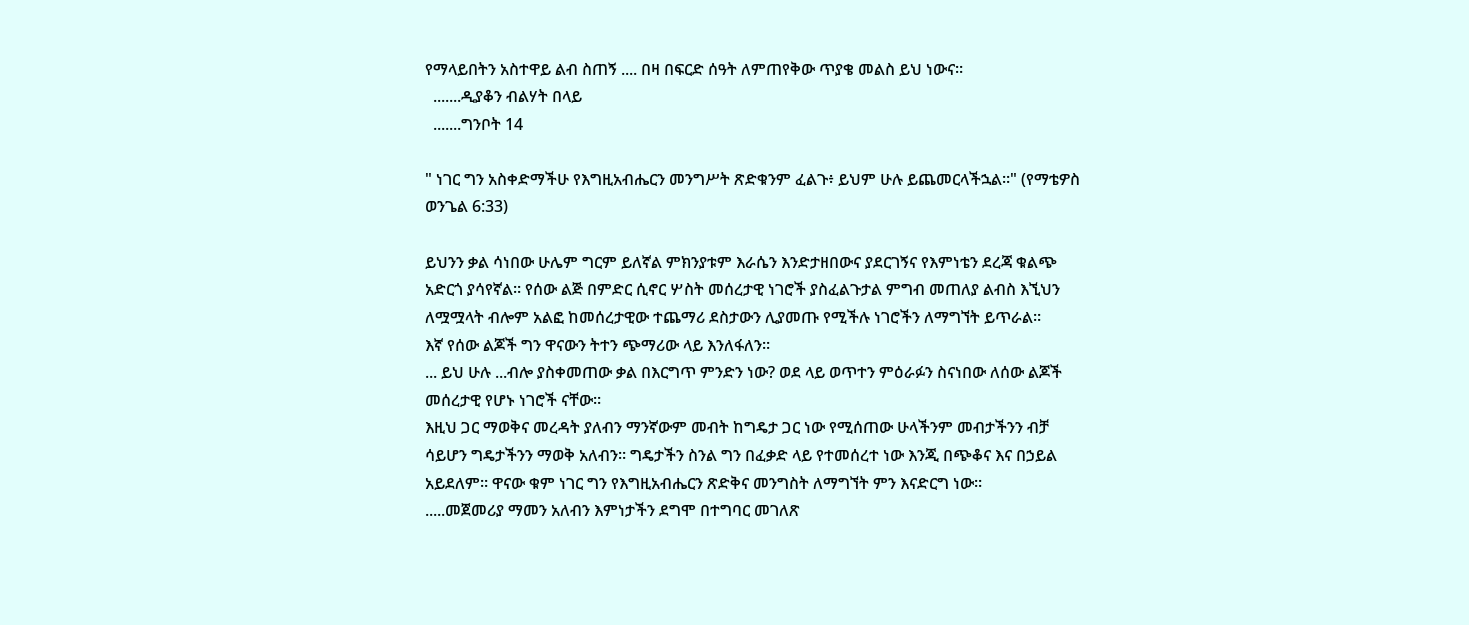የማላይበትን አስተዋይ ልብ ስጠኝ .... በዛ በፍርድ ሰዓት ለምጠየቅው ጥያቄ መልስ ይህ ነውና።
  .......ዲያቆን ብልሃት በላይ
  .......ግንቦት 14

" ነገር ግን አስቀድማችሁ የእግዚአብሔርን መንግሥት ጽድቁንም ፈልጉ፥ ይህም ሁሉ ይጨመርላችኋል።" (የማቴዎስ ወንጌል 6:33)

ይህንን ቃል ሳነበው ሁሌም ግርም ይለኛል ምክንያቱም እራሴን እንድታዘበውና ያደርገኝና የእምነቴን ደረጃ ቁልጭ አድርጎ ያሳየኛል። የሰው ልጅ በምድር ሲኖር ሦስት መሰረታዊ ነገሮች ያስፈልጉታል ምግብ መጠለያ ልብስ እኚህን ለሟሟላት ብሎም አልፎ ከመሰረታዊው ተጨማሪ ደስታውን ሊያመጡ የሚችሉ ነገሮችን ለማግኘት ይጥራል።
እኛ የሰው ልጆች ግን ዋናውን ትተን ጭማሪው ላይ እንለፋለን።
... ይህ ሁሉ ...ብሎ ያስቀመጠው ቃል በእርግጥ ምንድን ነው? ወደ ላይ ወጥተን ምዕራፉን ስናነበው ለሰው ልጆች መሰረታዊ የሆኑ ነገሮች ናቸው።
እዚህ ጋር ማወቅና መረዳት ያለብን ማንኛውም መብት ከግዴታ ጋር ነው የሚሰጠው ሁላችንም መብታችንን ብቻ ሳይሆን ግዴታችንን ማወቅ አለብን። ግዴታችን ስንል ግን በፈቃድ ላይ የተመሰረተ ነው እንጂ በጭቆና እና በኃይል አይደለም። ዋናው ቁም ነገር ግን የእግዚአብሔርን ጽድቅና መንግስት ለማግኘት ምን እናድርግ ነው።
.....መጀመሪያ ማመን አለብን እምነታችን ደግሞ በተግባር መገለጽ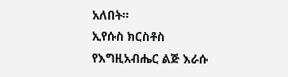አለበት።
ኢየሱስ ክርስቶስ የእግዚአብሔር ልጅ እራሱ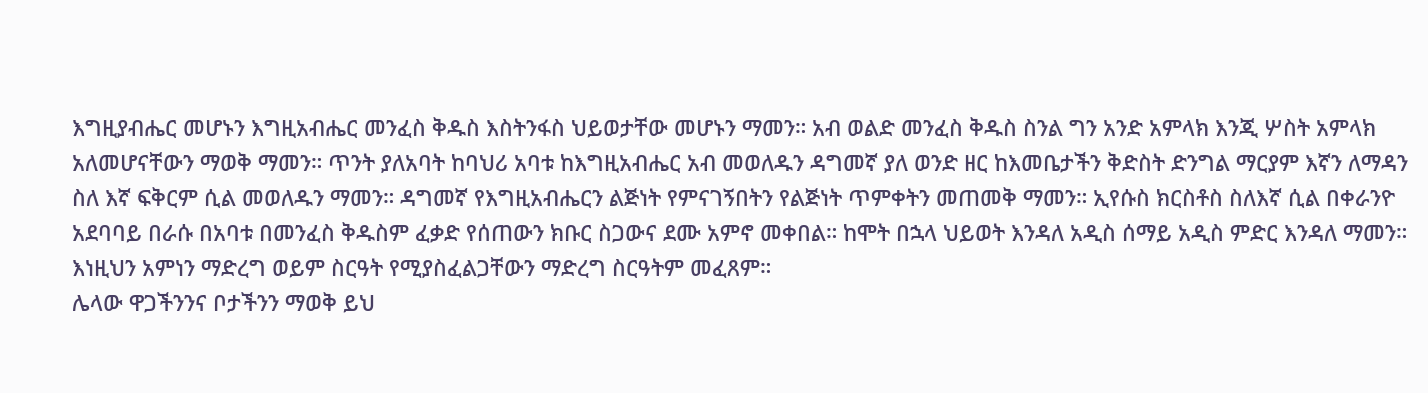እግዚያብሔር መሆኑን እግዚአብሔር መንፈስ ቅዱስ እስትንፋስ ህይወታቸው መሆኑን ማመን። አብ ወልድ መንፈስ ቅዱስ ስንል ግን አንድ አምላክ እንጂ ሦስት አምላክ አለመሆናቸውን ማወቅ ማመን። ጥንት ያለአባት ከባህሪ አባቱ ከእግዚአብሔር አብ መወለዱን ዳግመኛ ያለ ወንድ ዘር ከእመቤታችን ቅድስት ድንግል ማርያም እኛን ለማዳን ስለ እኛ ፍቅርም ሲል መወለዱን ማመን። ዳግመኛ የእግዚአብሔርን ልጅነት የምናገኝበትን የልጅነት ጥምቀትን መጠመቅ ማመን። ኢየሱስ ክርስቶስ ስለእኛ ሲል በቀራንዮ አደባባይ በራሱ በአባቱ በመንፈስ ቅዱስም ፈቃድ የሰጠውን ክቡር ስጋውና ደሙ አምኖ መቀበል። ከሞት በኋላ ህይወት እንዳለ አዲስ ሰማይ አዲስ ምድር እንዳለ ማመን።
እነዚህን አምነን ማድረግ ወይም ስርዓት የሚያስፈልጋቸውን ማድረግ ስርዓትም መፈጸም።
ሌላው ዋጋችንንና ቦታችንን ማወቅ ይህ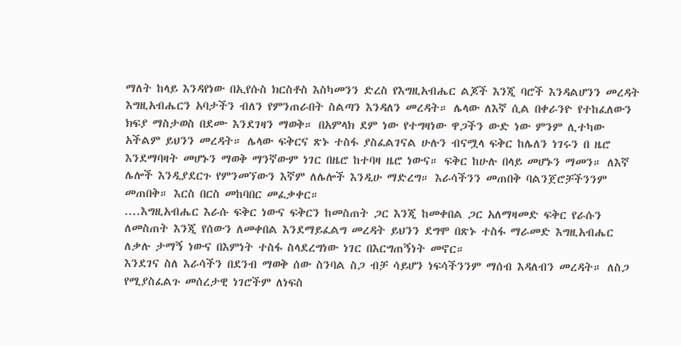ማለት ከላይ እንዳየነው በኢየሱስ ክርስቶስ እስካመንን ድረስ የእግዚአብሔር ልጆች እንጂ ባሮች እንዳልሆንን መረዳት እግዚአብሔርን አባታችን ብለን የምንጠራበት ስልጣን እንዳለን መረዳት። ሌላው ለእኛ ሲል በቀራንዮ የተከፈለውን ክፍያ ማስታወስ በደሙ እንደገዛን ማወቅ። በአምላክ ደም ነው የተግዛነው ዋጋችን ውድ ነው ምንም ሊተካው አችልም ይህንን መረዳት። ሌላው ፍቅርና ጽኑ ተስፋ ያስፈልገናል ሁሉን ብናሟላ ፍቅር ከሌለን ነገሩን በ ዜሮ እንደማባዛት መሆኑን ማወቅ ማንኛውም ነገር በዜሮ ከተባዛ ዜሮ ነውና። ፍቅር ከሁሉ በላይ መሆኑን ማመን። ለእኛ ሌሎች እንዲያደርጉ የምንመኘውን እኛም ለሌሎች እንዲሁ ማድረግ። እራሳችንን መጠበቅ ባልንጀሮቻችንንም መጠበቅ። እርስ በርስ መከባበር መፈቃቀር።
....እግዚአብሔር እራሱ ፍቅር ነውና ፍቅርን ከመስጠት ጋር እንጂ ከመቀበል ጋር አለማዛመድ ፍቅር የራሱን ለመስጠት እንጂ የሰውን ለመቀበል እንደማይፈልግ መረዳት ይህንን ደግሞ በጽኑ ተስፋ ማራመድ እግዚአብሔር ለቃሉ ታማኝ ነውና በእምነት ተስፋ ስላደረግነው ነገር በእርግጠኝነት መኖር።
እንደገና ስለ እራሳችን በደንብ ማወቅ ሰው ስንባል ስጋ ብቻ ሳይሆን ነፍሳችንንም ማሰብ እዳለብን መረዳት። ለስጋ የሚያስፈልጉ መሰረታዊ ነገሮችም ለነፍስ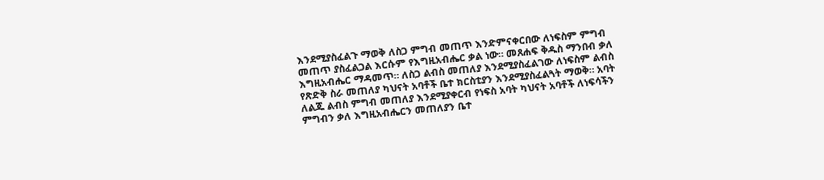እንደሚያስፈልጉ ማወቅ ለስጋ ምግብ መጠጥ እንድምናቀርበው ለነፍስም ምግብ መጠጥ ያስፈልጋል እርሱም የእግዚአብሔር ቃል ነው። መጸሐፍ ቅዱስ ማንበብ ቃለ እግዚአብሔር ማዳመጥ። ለስጋ ልብስ መጠለያ እንደሚያስፈልገው ለነፍስም ልብስ የጽድቅ ስራ መጠለያ ካህናት አባቶች ቤተ ክርስቲያን እንደሚያስፈልጓት ማወቅ። አባት ለልጁ ልብስ ምግብ መጠለያ እንደሚያቀርብ የነፍስ አባት ካህናት አባቶች ለነፍሳችን ምግብን ቃለ እግዚአብሔርን መጠለያን ቤተ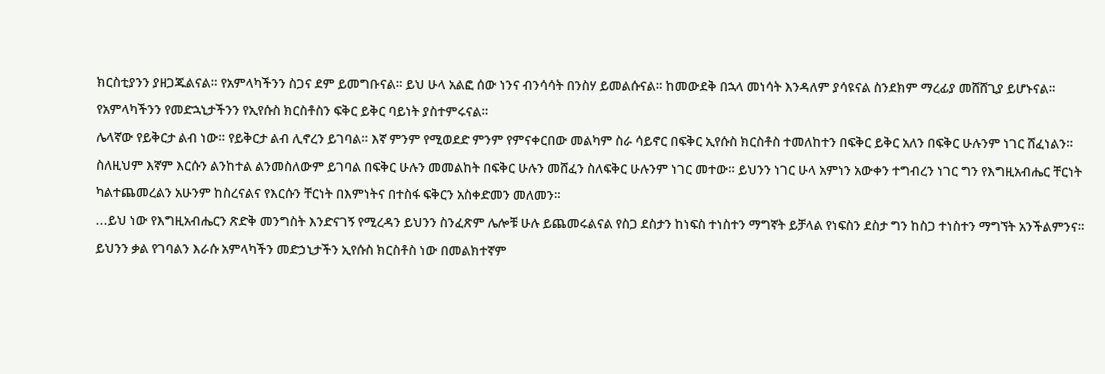ክርስቲያንን ያዘጋጁልናል። የአምላካችንን ስጋና ደም ይመግቡናል። ይህ ሁላ አልፎ ሰው ነንና ብንሳሳት በንስሃ ይመልሱናል። ከመውደቅ በኋላ መነሳት እንዳለም ያሳዩናል ስንደክም ማረፊያ መሸሸጊያ ይሆኑናል። የአምላካችንን የመድኋኒታችንን የኢየሱስ ክርስቶስን ፍቅር ይቅር ባይነት ያስተምሩናል።
ሌላኛው የይቅርታ ልብ ነው። የይቅርታ ልብ ሊኖረን ይገባል። እኛ ምንም የሚወደድ ምንም የምናቀርበው መልካም ስራ ሳይኖር በፍቅር ኢየሱስ ክርስቶስ ተመለከተን በፍቅር ይቅር አለን በፍቅር ሁሉንም ነገር ሸፈነልን። ስለዚህም እኛም እርሱን ልንከተል ልንመስለውም ይገባል በፍቅር ሁሉን መመልከት በፍቅር ሁሉን መሸፈን ስለፍቅር ሁሉንም ነገር መተው። ይህንን ነገር ሁላ አምነን አውቀን ተግብረን ነገር ግን የእግዚአብሔር ቸርነት ካልተጨመረልን አሁንም ከስረናልና የእርሱን ቸርነት በእምነትና በተስፋ ፍቅርን አስቀድመን መለመን።
...ይህ ነው የእግዚአብሔርን ጽድቅ መንግስት እንድናገኝ የሚረዳን ይህንን ስንፈጽም ሌሎቹ ሁሉ ይጨመሩልናል የስጋ ደስታን ከነፍስ ተነስተን ማግኛት ይቻላል የነፍስን ደስታ ግን ከስጋ ተነስተን ማግኘት አንችልምንና።
ይህንን ቃል የገባልን እራሱ አምላካችን መድኃኒታችን ኢየሱስ ክርስቶስ ነው በመልክተኛም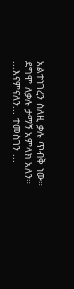አልተነገረን ስለዚ ቃሉ ጥብቅ ነው። ደግሞ ለቃሉ ታማኝ አምላክ አለን።
...እናምናለን... ተመስገን ...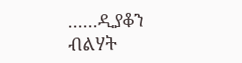......ዲያቆን ብልሃት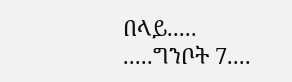በላይ.....
.....ግንቦት 7....